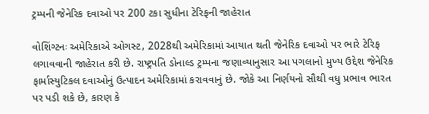ટ્રમ્પની જેનેરિક દવાઓ પર 200 ટકા સુધીના ટેરિફની જાહેરાત

વોશિંગ્ટનઃ અમેરિકાએ ઓગસ્ટ, 2028થી અમેરિકામાં આયાત થતી જેનેરિક દવાઓ પર ભારે ટેરિફ લગાવવાની જાહેરાત કરી છે. રાષ્ટ્રપતિ ડોનાલ્ડ ટ્રમ્પના જણાવ્યાનુસાર આ પગલાનો મુખ્ય ઉદ્દેશ જેનેરિક ફાર્માસ્યુટિકલ દવાઓનું ઉત્પાદન અમેરિકામાં કરાવવાનું છે. જોકે આ નિર્ણયનો સૌથી વધુ પ્રભાવ ભારત પર પડી શકે છે, કારણ કે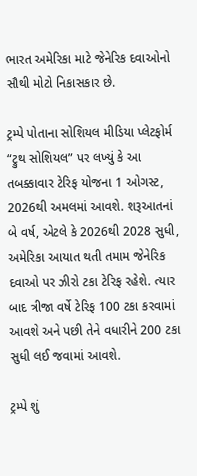ભારત અમેરિકા માટે જેનેરિક દવાઓનો સૌથી મોટો નિકાસકાર છે.

ટ્રમ્પે પોતાના સોશિયલ મીડિયા પ્લેટફોર્મ “ટ્રુથ સોશિયલ” પર લખ્યું કે આ તબક્કાવાર ટેરિફ યોજના 1 ઓગસ્ટ, 2026થી અમલમાં આવશે. શરૂઆતનાં બે વર્ષ, એટલે કે 2026થી 2028 સુધી, અમેરિકા આયાત થતી તમામ જેનેરિક દવાઓ પર ઝીરો ટકા ટેરિફ રહેશે. ત્યાર બાદ ત્રીજા વર્ષે ટેરિફ 100 ટકા કરવામાં આવશે અને પછી તેને વધારીને 200 ટકા સુધી લઈ જવામાં આવશે.

ટ્રમ્પે શું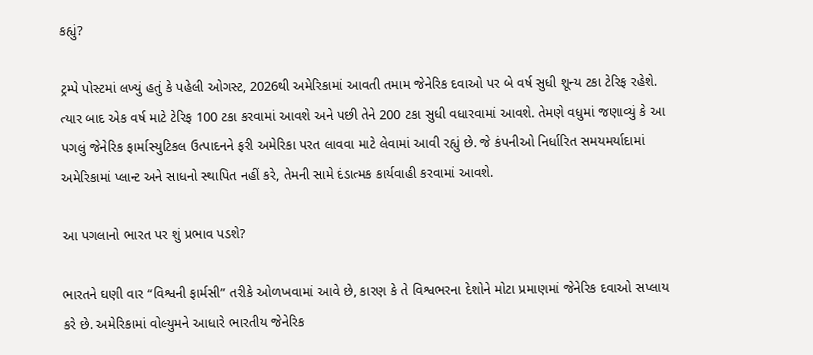કહ્યું?

ટ્રમ્પે પોસ્ટમાં લખ્યું હતું કે પહેલી ઓગસ્ટ, 2026થી અમેરિકામાં આવતી તમામ જેનેરિક દવાઓ પર બે વર્ષ સુધી શૂન્ય ટકા ટેરિફ રહેશે. ત્યાર બાદ એક વર્ષ માટે ટેરિફ 100 ટકા કરવામાં આવશે અને પછી તેને 200 ટકા સુધી વધારવામાં આવશે. તેમણે વધુમાં જણાવ્યું કે આ પગલું જેનેરિક ફાર્માસ્યુટિકલ ઉત્પાદનને ફરી અમેરિકા પરત લાવવા માટે લેવામાં આવી રહ્યું છે. જે કંપનીઓ નિર્ધારિત સમયમર્યાદામાં અમેરિકામાં પ્લાન્ટ અને સાધનો સ્થાપિત નહીં કરે, તેમની સામે દંડાત્મક કાર્યવાહી કરવામાં આવશે.

આ પગલાનો ભારત પર શું પ્રભાવ પડશે?

ભારતને ઘણી વાર “વિશ્વની ફાર્મસી” તરીકે ઓળખવામાં આવે છે, કારણ કે તે વિશ્વભરના દેશોને મોટા પ્રમાણમાં જેનેરિક દવાઓ સપ્લાય કરે છે. અમેરિકામાં વોલ્યુમને આધારે ભારતીય જેનેરિક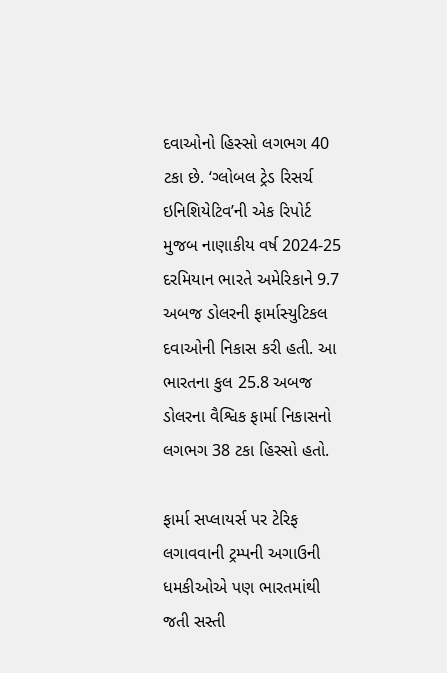દવાઓનો હિસ્સો લગભગ 40 ટકા છે. ‘ગ્લોબલ ટ્રેડ રિસર્ચ ઇનિશિયેટિવ’ની એક રિપોર્ટ મુજબ નાણાકીય વર્ષ 2024-25 દરમિયાન ભારતે અમેરિકાને 9.7 અબજ ડોલરની ફાર્માસ્યુટિકલ દવાઓની નિકાસ કરી હતી. આ ભારતના કુલ 25.8 અબજ ડોલરના વૈશ્વિક ફાર્મા નિકાસનો લગભગ 38 ટકા હિસ્સો હતો.

ફાર્મા સપ્લાયર્સ પર ટેરિફ લગાવવાની ટ્રમ્પની અગાઉની ધમકીઓએ પણ ભારતમાંથી જતી સસ્તી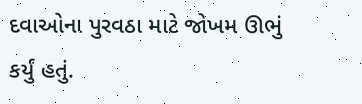દવાઓના પુરવઠા માટે જોખમ ઊભું કર્યું હતું.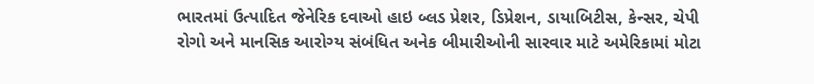ભારતમાં ઉત્પાદિત જેનેરિક દવાઓ હાઇ બ્લડ પ્રેશર, ડિપ્રેશન, ડાયાબિટીસ, કેન્સર, ચેપી રોગો અને માનસિક આરોગ્ય સંબંધિત અનેક બીમારીઓની સારવાર માટે અમેરિકામાં મોટા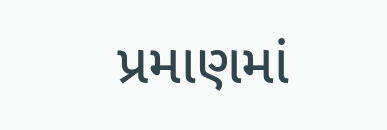પ્રમાણમાં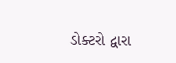ડોક્ટરો દ્વારા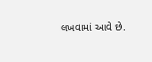લખવામાં આવે છે.